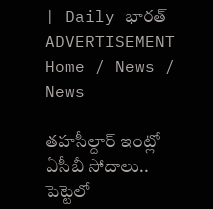| Daily భారత్
ADVERTISEMENT
Home / News / News

తహసీల్దార్‌ ఇంట్లో ఏసీబీ సోదాలు.. పెట్టెలో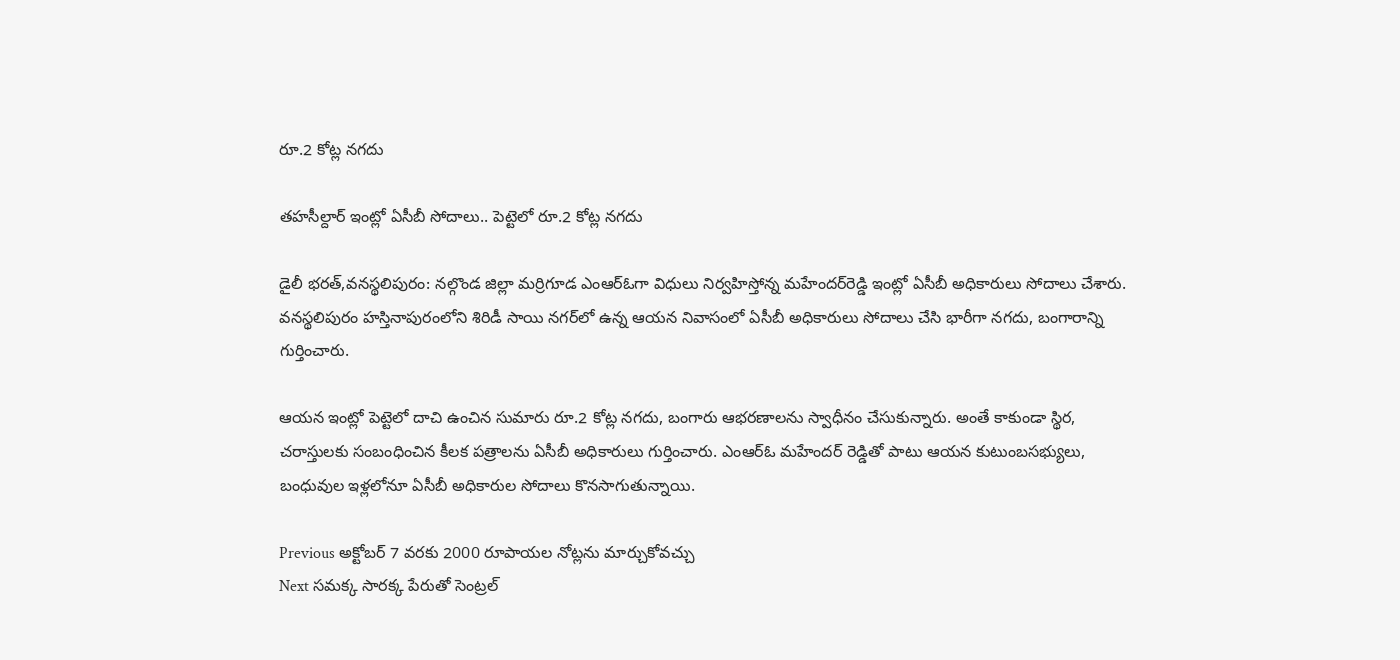రూ.2 కోట్ల నగదు

తహసీల్దార్‌ ఇంట్లో ఏసీబీ సోదాలు.. పెట్టెలో రూ.2 కోట్ల నగదు

డైలీ భరత్,వనస్థలిపురం: నల్గొండ జిల్లా మర్రిగూడ ఎంఆర్‌ఓగా విధులు నిర్వహిస్తోన్న మహేందర్‌రెడ్డి ఇంట్లో ఏసీబీ అధికారులు సోదాలు చేశారు. వనస్థలిపురం హస్తినాపురంలోని శిరిడీ సాయి నగర్‌లో ఉన్న ఆయన నివాసంలో ఏసీబీ అధికారులు సోదాలు చేసి భారీగా నగదు, బంగారాన్ని గుర్తించారు.

ఆయన ఇంట్లో పెట్టెలో దాచి ఉంచిన సుమారు రూ.2 కోట్ల నగదు, బంగారు ఆభరణాలను స్వాధీనం చేసుకున్నారు. అంతే కాకుండా స్థిర, చరాస్తులకు సంబంధించిన కీలక పత్రాలను ఏసీబీ అధికారులు గుర్తించారు. ఎంఆర్‌ఓ మహేందర్ రెడ్డితో పాటు ఆయన కుటుంబసభ్యులు, బంధువుల ఇళ్లలోనూ ఏసీబీ అధికారుల సోదాలు కొనసాగుతున్నాయి.

Previous అక్టోబర్ 7 వరకు 2000 రూపాయల నోట్లను మార్చుకోవచ్చు
Next సమక్క సారక్క పేరుతో సెంట్రల్‌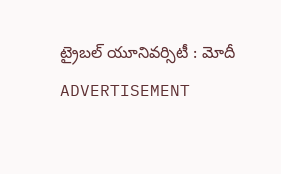ట్రైబల్‌ యూనివర్సిటీ : మోదీ
ADVERTISEMENT